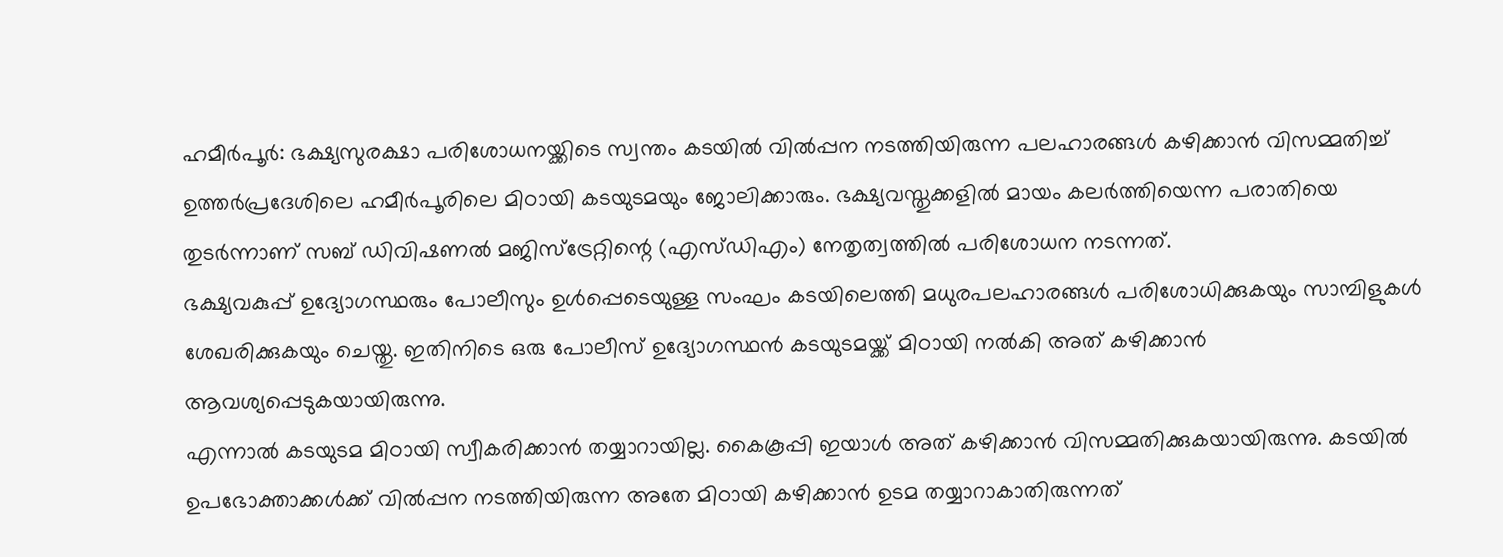ഹമീർപൂർ: ഭക്ഷ്യസുരക്ഷാ പരിശോധനയ്ക്കിടെ സ്വന്തം കടയിൽ വിൽപ്പന നടത്തിയിരുന്ന പലഹാരങ്ങൾ കഴിക്കാൻ വിസമ്മതിച്ച് ഉത്തർപ്രദേശിലെ ഹമീർപൂരിലെ മിഠായി കടയുടമയും ജോലിക്കാരും. ഭക്ഷ്യവസ്തുക്കളിൽ മായം കലർത്തിയെന്ന പരാതിയെ തുടർന്നാണ് സബ് ഡിവിഷണൽ മജിസ്ട്രേറ്റിന്റെ (എസ്ഡിഎം) നേതൃത്വത്തിൽ പരിശോധന നടന്നത്.
ഭക്ഷ്യവകുപ്പ് ഉദ്യോഗസ്ഥരും പോലീസും ഉൾപ്പെടെയുള്ള സംഘം കടയിലെത്തി മധുരപലഹാരങ്ങൾ പരിശോധിക്കുകയും സാമ്പിളുകൾ ശേഖരിക്കുകയും ചെയ്തു. ഇതിനിടെ ഒരു പോലീസ് ഉദ്യോഗസ്ഥൻ കടയുടമയ്ക്ക് മിഠായി നൽകി അത് കഴിക്കാൻ ആവശ്യപ്പെടുകയായിരുന്നു.
എന്നാൽ കടയുടമ മിഠായി സ്വീകരിക്കാൻ തയ്യാറായില്ല. കൈകൂപ്പി ഇയാൾ അത് കഴിക്കാൻ വിസമ്മതിക്കുകയായിരുന്നു. കടയിൽ ഉപഭോക്താക്കൾക്ക് വിൽപ്പന നടത്തിയിരുന്ന അതേ മിഠായി കഴിക്കാൻ ഉടമ തയ്യാറാകാതിരുന്നത്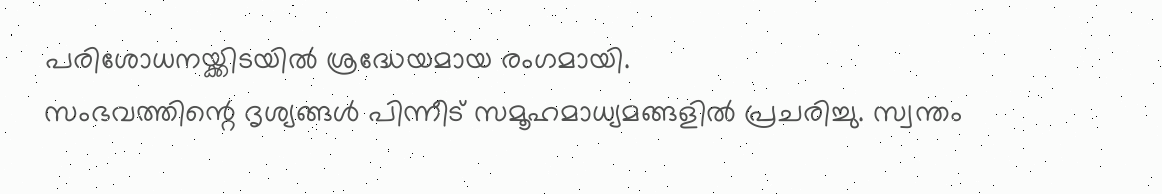പരിശോധനയ്ക്കിടയിൽ ശ്രദ്ധേയമായ രംഗമായി.
സംഭവത്തിന്റെ ദൃശ്യങ്ങൾ പിന്നീട് സമൂഹമാധ്യമങ്ങളിൽ പ്രചരിച്ചു. സ്വന്തം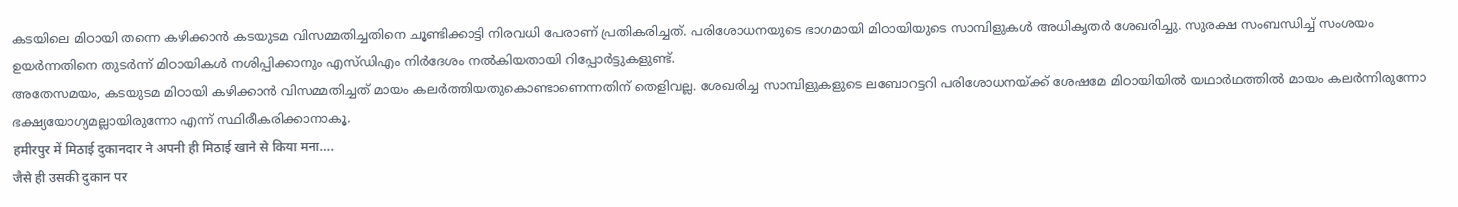കടയിലെ മിഠായി തന്നെ കഴിക്കാൻ കടയുടമ വിസമ്മതിച്ചതിനെ ചൂണ്ടിക്കാട്ടി നിരവധി പേരാണ് പ്രതികരിച്ചത്. പരിശോധനയുടെ ഭാഗമായി മിഠായിയുടെ സാമ്പിളുകൾ അധികൃതർ ശേഖരിച്ചു. സുരക്ഷ സംബന്ധിച്ച് സംശയം ഉയർന്നതിനെ തുടർന്ന് മിഠായികൾ നശിപ്പിക്കാനും എസ്ഡിഎം നിർദേശം നൽകിയതായി റിപ്പോർട്ടുകളുണ്ട്.
അതേസമയം, കടയുടമ മിഠായി കഴിക്കാൻ വിസമ്മതിച്ചത് മായം കലർത്തിയതുകൊണ്ടാണെന്നതിന് തെളിവല്ല. ശേഖരിച്ച സാമ്പിളുകളുടെ ലബോറട്ടറി പരിശോധനയ്ക്ക് ശേഷമേ മിഠായിയിൽ യഥാർഥത്തിൽ മായം കലർന്നിരുന്നോ ഭക്ഷ്യയോഗ്യമല്ലായിരുന്നോ എന്ന് സ്ഥിരീകരിക്കാനാകൂ.
हमीरपुर में मिठाई दुकानदार ने अपनी ही मिठाई खाने से किया मना….
जैसे ही उसकी दुकान पर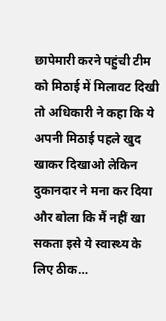छापेमारी करने पहुंची टीम को मिठाई में मिलावट दिखी तो अधिकारी ने कहा कि ये अपनी मिठाई पहले खुद खाकर दिखाओ लेकिन दुकानदार ने मना कर दिया और बोला कि मैं नहीं खा सकता इसे ये स्वास्थ्य के लिए ठीक…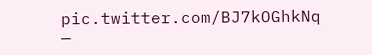pic.twitter.com/BJ7kOGhkNq
—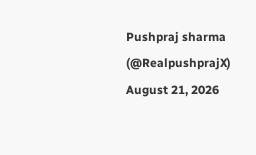Pushpraj sharma (@RealpushprajX) August 21, 2026